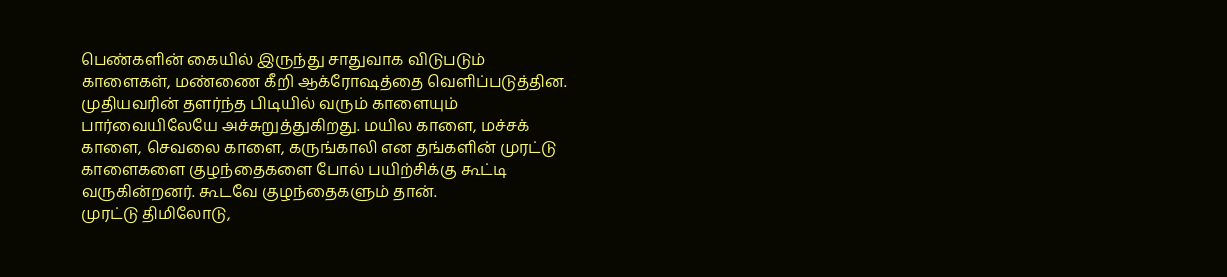பெண்களின் கையில் இருந்து சாதுவாக விடுபடும் காளைகள், மண்ணை கீறி ஆக்ரோஷத்தை வெளிப்படுத்தின. முதியவரின் தளர்ந்த பிடியில் வரும் காளையும் பார்வையிலேயே அச்சுறுத்துகிறது. மயில காளை, மச்சக் காளை, செவலை காளை, கருங்காலி என தங்களின் முரட்டு காளைகளை குழந்தைகளை போல் பயிற்சிக்கு கூட்டி வருகின்றனர். கூடவே குழந்தைகளும் தான்.
முரட்டு திமிலோடு,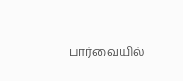பார்வையில்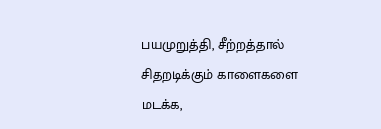பயமுறுத்தி, சீற்றத்தால் சிதறடிக்கும் காளைகளை மடக்க,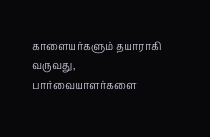காளையர்களும் தயாராகி வருவது, பார்வையாளர்களை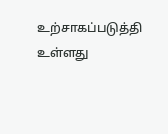உற்சாகப்படுத்தி உள்ளது